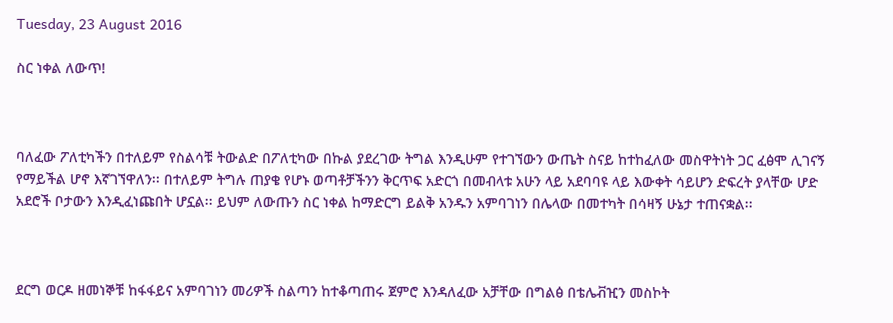Tuesday, 23 August 2016

ስር ነቀል ለውጥ!



ባለፈው ፖለቲካችን በተለይም የስልሳቹ ትውልድ በፖለቲካው በኩል ያደረገው ትግል እንዲሁም የተገኘውን ውጤት ስናይ ከተከፈለው መስዋትነት ጋር ፈፅሞ ሊገናኝ የማይችል ሆኖ እኛገኘዋለን፡፡ በተለይም ትግሉ ጠያቄ የሆኑ ወጣቶቻችንን ቅርጥፍ አድርጎ በመብላቱ አሁን ላይ አደባባዩ ላይ እውቀት ሳይሆን ድፍረት ያላቸው ሆድ አደሮች ቦታውን እንዲፈነጩበት ሆኗል፡፡ ይህም ለውጡን ስር ነቀል ከማድርግ ይልቅ አንዱን አምባገነን በሌላው በመተካት በሳዛኝ ሁኔታ ተጠናቋል፡፡



ደርግ ወርዶ ዘመነኞቹ ከፋፋይና አምባገነን መሪዎች ስልጣን ከተቆጣጠሩ ጀምሮ እንዳለፈው አቻቸው በግልፅ በቴሌቭዢን መስኮት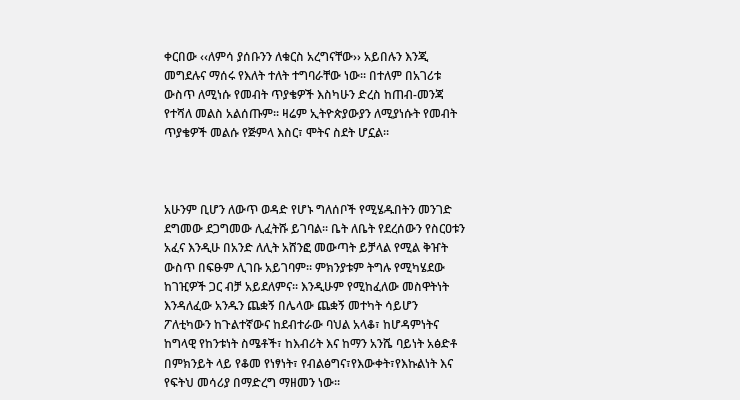ቀርበው ‹‹ለምሳ ያሰቡንን ለቁርስ አረግናቸው›› አይበሉን እንጂ መግደሉና ማሰሩ የእለት ተለት ተግባራቸው ነው፡፡ በተለም በአገሪቱ ውስጥ ለሚነሱ የመብት ጥያቄዎች እስካሁን ድረስ ከጠብ-መንጃ የተሻለ መልስ አልሰጡም፡፡ ዛሬም ኢትዮጵያውያን ለሚያነሱት የመብት ጥያቄዎች መልሱ የጅምላ እስር፣ ሞትና ስደት ሆኗል፡፡



አሁንም ቢሆን ለውጥ ወዳድ የሆኑ ግለሰቦች የሚሄዱበትን መንገድ ደግመው ደጋግመው ሊፈትሹ ይገባል፡፡ ቤት ለቤት የደረሰውን የስርዐቱን  አፈና እንዲሁ በአንድ ለሊት አሸንፎ መውጣት ይቻላል የሚል ቅዠት ውስጥ በፍፁም ሊገቡ አይገባም፡፡ ምክንያቱም ትግሉ የሚካሄደው ከገዢዎች ጋር ብቻ አይደለምና፡፡ እንዲሁም የሚከፈለው መስዋትነት እንዳለፈው አንዱን ጨቋኝ በሌላው ጨቋኝ መተካት ሳይሆን  ፖለቲካውን ከጉልተኛውና ከደብተራው ባህል አላቆ፣ ከሆዳምነትና ከግላዊ የከንቱነት ስሜቶች፣ ከእብሪት እና ከማን አንሼ ባይነት አፅድቶ በምክንይት ላይ የቆመ የነፃነት፣ የብልፅግና፣የእውቀት፣የእኩልነት እና የፍትህ መሳሪያ በማድረግ ማዘመን ነው፡፡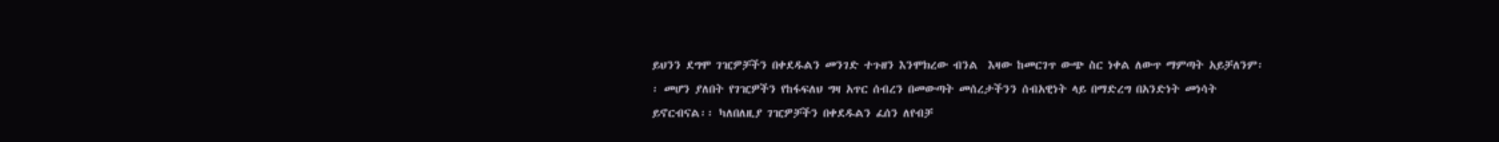ይህንን ደግሞ ገዢዎቻችን በቀደዱልን መንገድ ተጉዘን እንሞክረው ብንል  እዛው ከመርገጥ ውጭ ስር ነቀል ለውጥ ማምጣት አይቻለንም፡፡ መሆን ያለበት የገዢዎችን የከፋፍለህ ግዛ አጥር ሰብረን በመውጣት መሰረታችንን ሰብአዊነት ላይ በማድረግ በአንድነት መነሳት ይኖርብናል፡፡ ካለበለዚያ ገዢዎቻችን በቀደዱልን ፈሰን ለየብቻ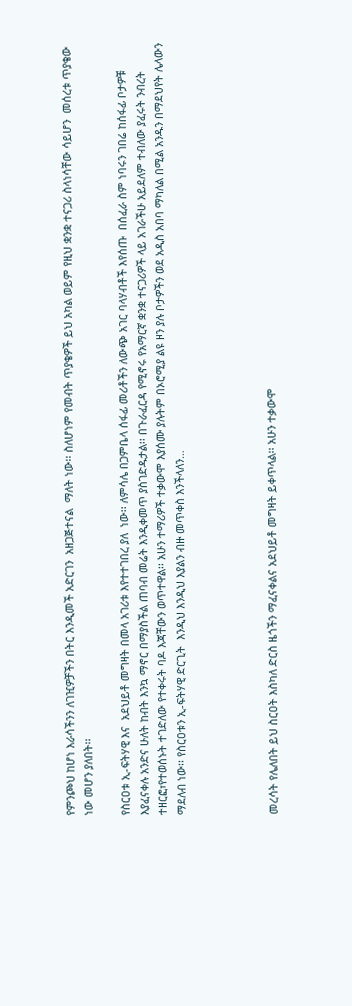የምንጮህ ከሆነ እራሳችንን ለገዢዎቻችን በትር እንዲመች አድርገን  አዘጋጅተናል  ማለት ነው፡፡ ስለሆነም የመብት ጥያቄዎች ይህ አካል ወይም የዚህ ቋንቋ ተናጋሪ ስላነሳቸው ሳይሆን  መሰረቱ ጥያቄው ነው መሆን ያለበት፡፡

የስርዐቱ ኢ-ፍትሃዊ እና  አደህይቶ መግዛት በመላ አገሪቱ እየተተገበረ ያለ  ነው፡፡ ለምሳሌ በጋምቤላ ሰፋፊ መሪቶችን ለውጭ አገር ባላሃብቶች እየሰጡ  በሰፈራ ስም ነባሩን ገበሬ ከሰፋፊ ቦታዎቹ እያፈናቀሉ አንድና ሁለት ከብት እንኳ ማኖር በማያስችል ጠባብ መሬት እንዲቀመጥ ያስገድዱታል፡፡ በጉራፈርዳ የሚኖሩ የአማርኛ ቋንቋ ተናጋሪዎች ላይ አገራችሁ አይደለም ተብለው ያፈሩት ንብረት ተዘርፎ፣የተወሰኑት ተገድለው የተቀሩት ባዶ እጃቸውን ወጥተዋል፡፡ አሁን ተማሪዎች ተቃውሞ እያሰሙ ያሉትም በኦሮሚያ ልዩ ዞን ያሉ ቦታዎችን ወደ አዲስ አበባ ማካለል በሚል አንዱን በማደህየት ሌላውን ማደለብ ነው፡፡ የስርዐቱን ኢ-ፍትሃዊ ድርጊት  እንዲህ እንዲህ እያልን ብዙ መጥቀስ እንችላለን…




መረሳት የሌለበት ይህ ስርዐት እስካለ ድርስ ዜጎችን ማፈናቀልና አደህይቶ መግዛት ይቀጥላል፡፡ አሁን ተቃውሞ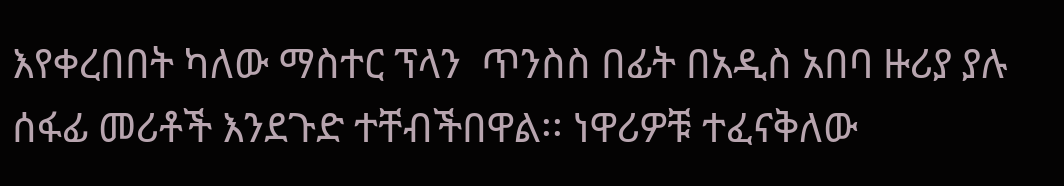እየቀረበበት ካለው ማስተር ፕላን  ጥንስስ በፊት በአዲስ አበባ ዙሪያ ያሉ ሰፋፊ መሪቶች እንደጉድ ተቸብችበዋል፡፡ ነዋሪዎቹ ተፈናቅለው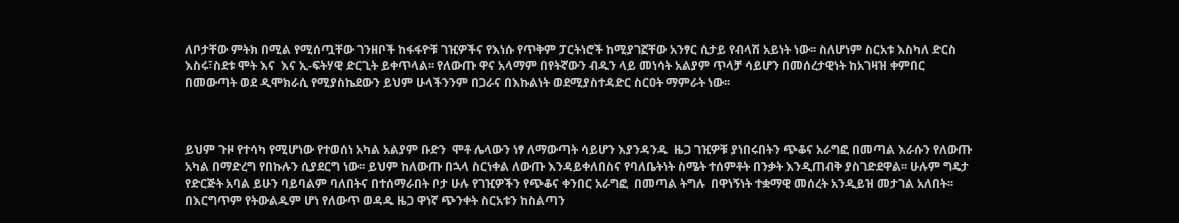ለቦታቸው ምትክ በሚል የሚሰጧቸው ገንዘቦች ከፋፋዮቹ ገዢዎችና የእነሱ የጥቅም ፓርትነሮች ከሚያገኟቸው አንፃር ሲታይ የብላሽ አይነት ነው፡፡ ስለሆነም ስርአቱ እስካለ ድርስ እስሩ፣ስደቱ ሞት እና  እና ኢ-ፍትሃዊ ድርጊት ይቀጥላል፡፡ የለውጡ ዋና አላማም በየትኛውን ብዱን ላይ መነሳት አልያም ጥላቻ ሳይሆን በመሰረታዊነት ከአገዛዝ ቀምበር በመውጣት ወደ ዲሞክራሲ የሚያስኬደውን ይህም ሁላችንንም በጋራና በእኩልነት ወደሚያስተዳድር ስርዐት ማምራት ነው፡፡



ይህም ጉዞ የተሳካ የሚሆነው የተወሰነ አካል አልያም ቡድን  ሞቶ ሌላውን ነፃ ለማውጣት ሳይሆን እያንዳንዱ  ዜጋ ገዢዎቹ ያነበሩበትን ጭቆና አራግፎ በመጣል እራሱን የለውጡ አካል በማድረግ የበኩሉን ሲያደርግ ነው፡፡ ይህም ከለውጡ በኋላ ስርነቀል ለውጡ እንዳይቀለበስና የባለቤትነት ስሜት ተሰምቶት በንቃት እንዲጠብቅ ያስገድደዋል፡፡ ሁሉም ግዴታ የድርጅት አባል ይሁን ባይባልም ባለበትና በተሰማራበት ቦታ ሁሉ የገዢዎችን የጭቆና ቀንበር አራግፎ  በመጣል ትግሉ  በዋነኝነት ተቋማዊ መሰረት አንዲይዝ መታገል አለበት፡፡ በእርግጥም የትውልዱም ሆነ የለውጥ ወዳዱ ዜጋ ዋነኛ ጭንቀት ስርአቱን ከስልጣን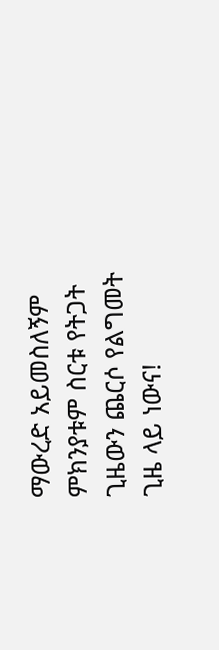ማውረድ አይመስለኝም ምክንያቱም ስርቱ የትጋት ጊዜውን ጨርሶ የልግመት ጊዜ ላይ ነውና!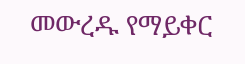መውረዱ የማይቀር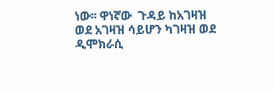ነው፡፡ ዋነኛው  ጉዳይ ከአገዛዝ ወደ አገዛዝ ሳይሆን ካገዛዝ ወደ ዲሞክራሲ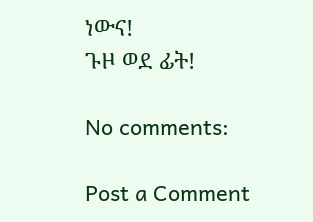ነውና!
ጉዞ ወደ ፊት!

No comments:

Post a Comment